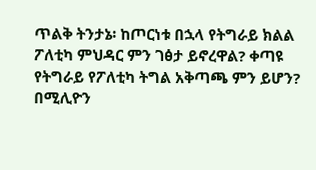ጥልቅ ትንታኔ፡ ከጦርነቱ በኋላ የትግራይ ክልል ፖለቲካ ምህዳር ምን ገፅታ ይኖረዋል? ቀጣዩ የትግራይ የፖለቲካ ትግል አቅጣጫ ምን ይሆን?
በሚሊዮን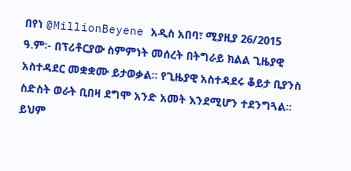በየነ @MillionBeyene አዲስ አበባ፣ ሚያዚያ 26/2015 ዓ.ም፡- በፕሪቶርያው ስምምነት መሰረት በትግራይ ክልል ጊዜያዊ አስተዳደር መቋቋሙ ይታወቃል። የጊዜያዊ አስተዳደሩ ቆይታ ቢያንስ ስድስት ወራት ቢበዛ ደግሞ አንድ አመት እንደሚሆን ተደንግጓል። ይህም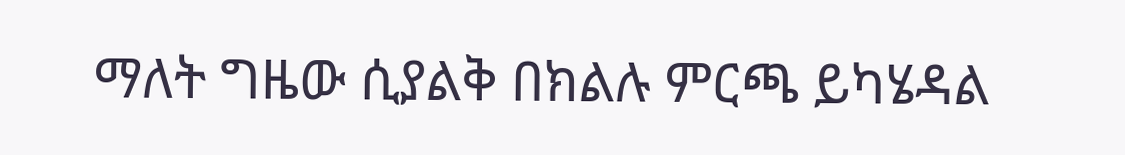ማለት ግዜው ሲያልቅ በክልሉ ምርጫ ይካሄዳል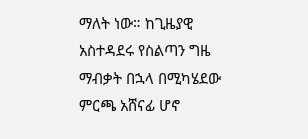ማለት ነው። ከጊዜያዊ አስተዳደሩ የስልጣን ግዜ ማብቃት በኋላ በሚካሄደው ምርጫ አሸናፊ ሆኖ